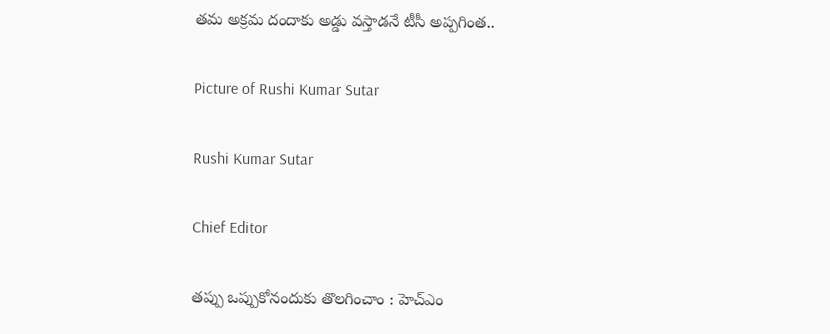తమ అక్రమ దందాకు అడ్డు వస్తాడనే టీసీ అప్పగింత..

Picture of Rushi Kumar Sutar

Rushi Kumar Sutar

Chief Editor

తప్పు ఒప్పుకోనందుకు తొలగించాం : హెచ్ఎం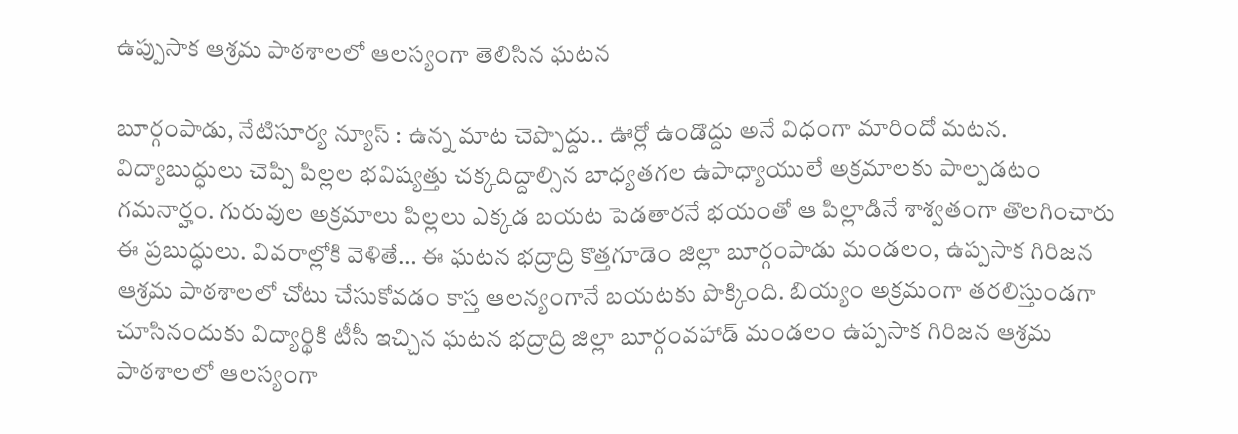ఉప్పుసాక ఆశ్రమ పాఠశాలలో ఆలస్యంగా తెలిసిన ఘటన

బూర్గంపాడు, నేటిసూర్య న్యూస్ : ఉన్న మాట చెప్పొద్దు.. ఊర్లో ఉండొద్దు అనే విధంగా మారిందో మటన. విద్యాబుద్ధులు చెప్పి పిల్లల భవిష్యత్తు చక్కదిద్దాల్సిన బాధ్యతగల ఉపాధ్యాయులే అక్రమాలకు పాల్పడటం గమనార్హం. గురువుల అక్రమాలు పిల్లలు ఎక్కడ బయట పెడతారనే భయంతో ఆ పిల్లాడినే శాశ్వతంగా తొలగించారు ఈ ప్రబుద్ధులు. వివరాల్లోకి వెళితే… ఈ ఘటన భద్రాద్రి కొత్తగూడెం జిల్లా బూర్గంపాడు మండలం, ఉప్పసాక గిరిజన ఆశ్రమ పాఠశాలలో చోటు చేసుకోవడం కాస్త ఆలన్యంగానే బయటకు పొక్కింది. బియ్యం అక్రమంగా తరలిస్తుండగా చూసినందుకు విద్యార్థికి టీసీ ఇచ్చిన ఘటన భద్రాద్రి జిల్లా బూర్గంవహాడ్ మండలం ఉప్పసాక గిరిజన ఆశ్రమ పాఠశాలలో ఆలస్యంగా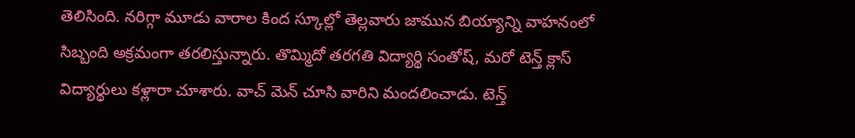తెలిసింది. నరిగ్గా మూడు వారాల కింద స్కూల్లో తెల్లవారు జామున బియ్యాన్ని వాహనంలో సిబ్బంది అక్రమంగా తరలిస్తున్నారు. తొమ్మిదో తరగతి విద్యార్థి సంతోష్, మరో టెన్త్ క్లాస్ విద్యార్థులు కళ్లారా చూశారు. వాచ్ మెన్ చూసి వారిని మందలించాడు. టెన్త్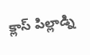క్లాస్ పిల్లాడ్ని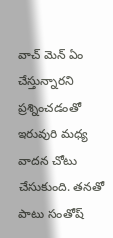వాచ్ మెన్ ఏం చేస్తున్నారని ప్రశ్నించడంతో ఇరువురి మధ్య వాదన చోటు చేసుకుంది. తనతో పాటు సంతోష్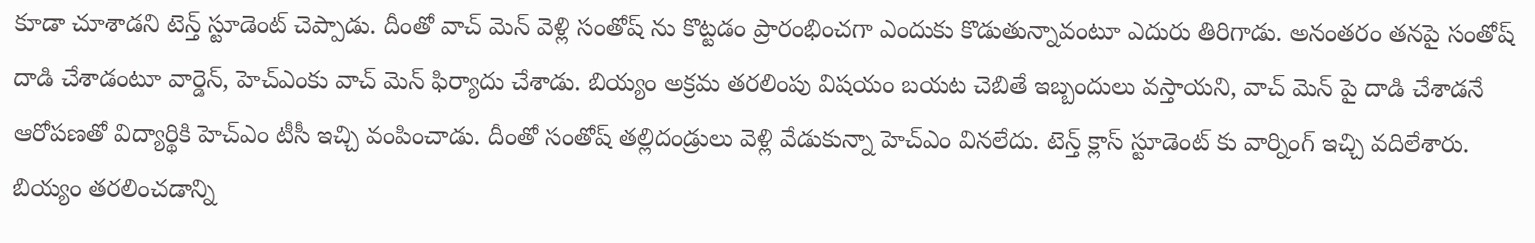కూడా చూశాడని టెన్త్ స్టూడెంట్ చెప్పాడు. దీంతో వాచ్ మెన్ వెళ్లి సంతోష్ ను కొట్టడం ప్రారంభించగా ఎందుకు కొడుతున్నావంటూ ఎదురు తిరిగాడు. అనంతరం తనపై సంతోష్ దాడి చేశాడంటూ వార్డెన్, హెచ్ఎంకు వాచ్ మెన్ ఫిర్యాదు చేశాడు. బియ్యం అక్రమ తరలింపు విషయం బయట చెబితే ఇబ్బందులు వస్తాయని, వాచ్ మెన్ పై దాడి చేశాడనే ఆరోపణతో విద్యార్థికి హెచ్ఎం టీసీ ఇచ్చి వంపించాడు. దీంతో సంతోష్ తల్లిదండ్రులు వెళ్లి వేడుకున్నా హెచ్ఎం వినలేదు. టెన్త్ క్లాస్ స్టూడెంట్ కు వార్నింగ్ ఇచ్చి వదిలేశారు. బియ్యం తరలించడాన్ని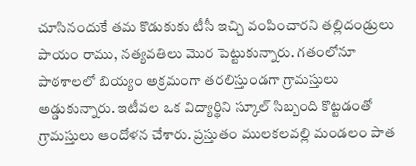చూసినందుకే తమ కొడుకుకు టీసీ ఇచ్చి వంపించారని తల్లిదండ్రులు పాయం రాము, నత్యవతిలు మొర పెట్టుకున్నారు. గతంలోనూ పాఠశాలలో బియ్యం అక్రమంగా తరలిస్తుండగా గ్రామస్తులు అడ్డుకున్నారు. ఇటీవల ఒక విద్యార్థిని స్కూల్ సిబ్బంది కొట్టడంతో గ్రామస్తులు ఆందోళన చేశారు. ప్రస్తుతం ములకలవల్లి మండలం పాత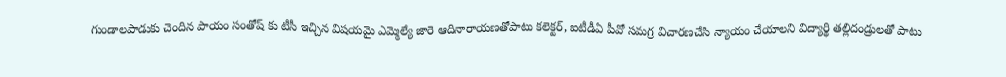గుండాలపాడుకు చెందిన పాయం సంతోష్ కు టీసీ ఇచ్చిన విషయమై ఎమ్మెల్యే జారె ఆదినారాయణతోపాటు కలెక్టర్, ఐటీడీఏ పీవో సమగ్ర విచారణచేసి న్యాయం చేయాలని విద్యార్థి తల్లిదండ్రులతో పాటు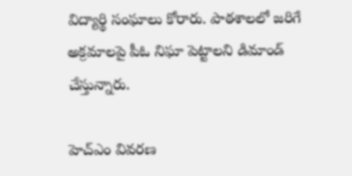విద్యార్థి సంఘాలు కోరారు. పాఠశాలలో జరిగే అక్రమాలపై పీఓ నిఘా పెట్టాలని డిమాండ్ చేస్తున్నారు.

హెచ్ఎం వివరణ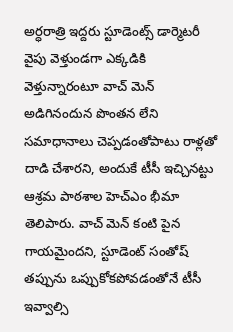అర్ధరాత్రి ఇద్దరు స్టూడెంట్స్ డార్మెటరీ వైపు వెళ్తుండగా ఎక్కడికి వెళ్తున్నారంటూ వాచ్ మెన్ అడిగినందున పొంతన లేని సమాధానాలు చెప్పడంతోపాటు రాళ్లతో దాడి చేశారని, అందుకే టీసీ ఇచ్చినట్టు ఆశ్రమ పాఠశాల హెచ్ఎం భీమా తెలిపారు. వాచ్ మెన్ కంటి పైన గాయమైందని, స్టూడెంట్ సంతోష్ తప్పును ఒప్పుకోకపోవడంతోనే టీసీ ఇవ్వాల్సి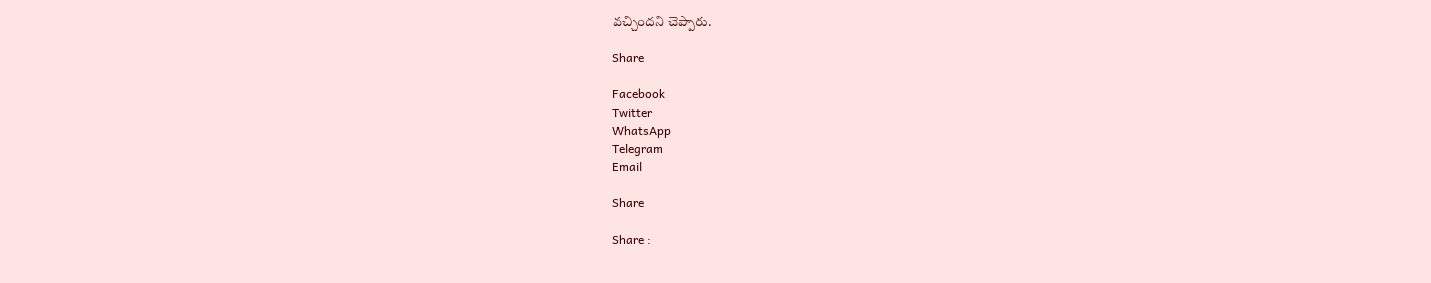వచ్చిందని చెప్పారు.

Share

Facebook
Twitter
WhatsApp
Telegram
Email

Share

Share :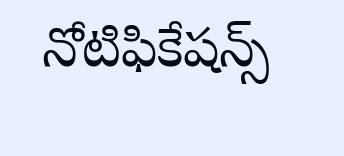నోటిఫికేషన్స్